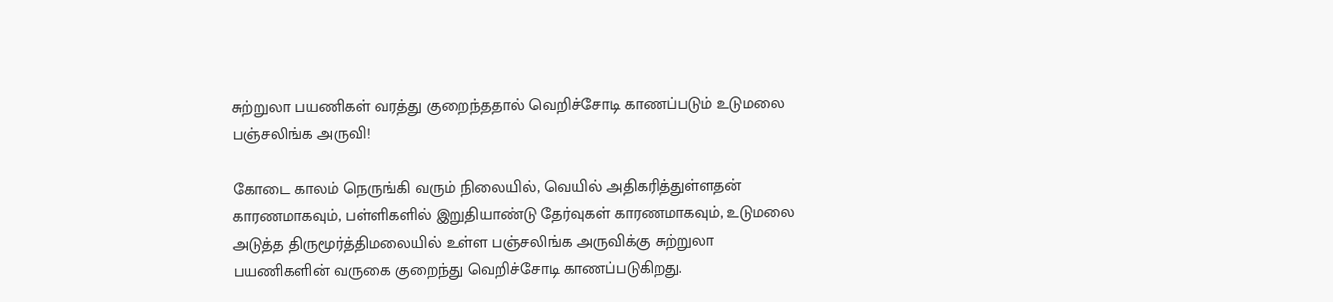சுற்றுலா பயணிகள் வரத்து குறைந்ததால் வெறிச்சோடி காணப்படும் உடுமலை பஞ்சலிங்க அருவி!

கோடை காலம் நெருங்கி வரும் நிலையில், வெயில் அதிகரித்துள்ளதன் காரணமாகவும், பள்ளிகளில் இறுதியாண்டு தேர்வுகள் காரணமாகவும், உடுமலை அடுத்த திருமூர்த்திமலையில் உள்ள பஞ்சலிங்க அருவிக்கு சுற்றுலா பயணிகளின் வருகை குறைந்து வெறிச்சோடி காணப்படுகிறது.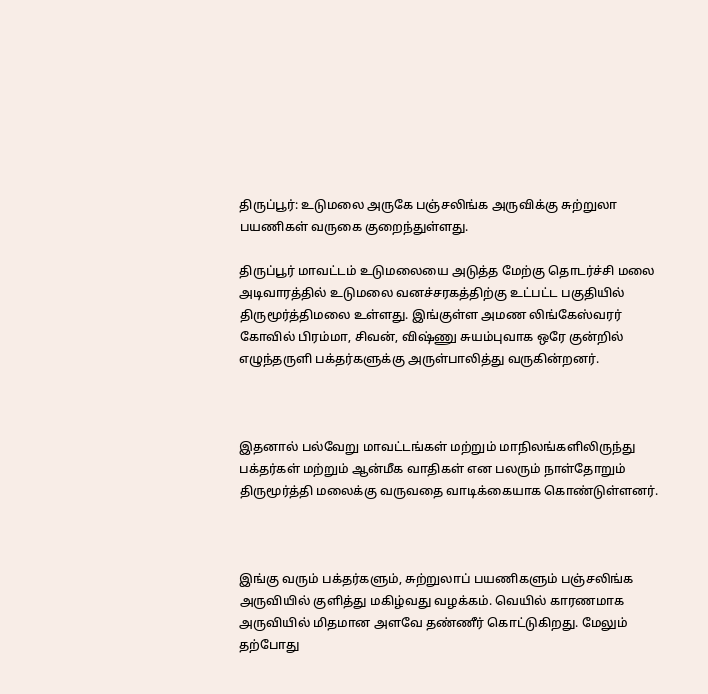திருப்பூர்: உடுமலை அருகே பஞ்சலிங்க அருவிக்கு சுற்றுலா பயணிகள் வருகை குறைந்துள்ளது.

திருப்பூர் மாவட்டம் உடுமலையை அடுத்த மேற்கு தொடர்ச்சி மலை அடிவாரத்தில் உடுமலை வனச்சரகத்திற்கு உட்பட்ட பகுதியில் திருமூர்த்திமலை உள்ளது. இங்குள்ள அமண லிங்கேஸ்வரர் கோவில் பிரம்மா, சிவன், விஷ்ணு சுயம்புவாக ஒரே குன்றில் எழுந்தருளி பக்தர்களுக்கு அருள்பாலித்து வருகின்றனர்.



இதனால் பல்வேறு மாவட்டங்கள் மற்றும் மாநிலங்களிலிருந்து பக்தர்கள் மற்றும் ஆன்மீக வாதிகள் என பலரும் நாள்தோறும் திருமூர்த்தி மலைக்கு வருவதை வாடிக்கையாக கொண்டுள்ளனர்.



இங்கு வரும் பக்தர்களும், சுற்றுலாப் பயணிகளும் பஞ்சலிங்க அருவியில் குளித்து மகிழ்வது வழக்கம். வெயில் காரணமாக அருவியில் மிதமான அளவே தண்ணீர் கொட்டுகிறது. மேலும் தற்போது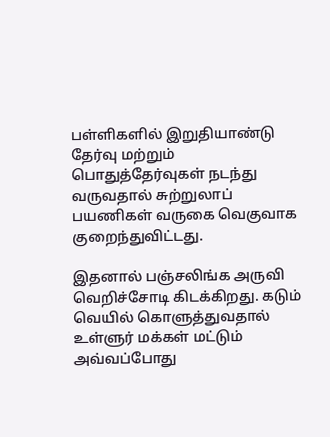பள்ளிகளில் இறுதியாண்டு தேர்வு மற்றும் பொதுத்தேர்வுகள் நடந்து வருவதால் சுற்றுலாப் பயணிகள் வருகை வெகுவாக குறைந்துவிட்டது.

இதனால் பஞ்சலிங்க அருவி வெறிச்சோடி கிடக்கிறது. கடும் வெயில் கொளுத்துவதால் உள்ளுர் மக்கள் மட்டும் அவ்வப்போது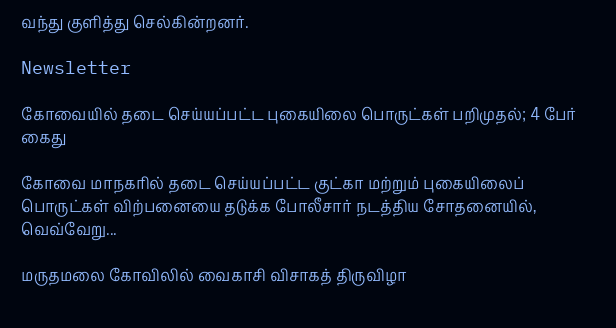வந்து குளித்து செல்கின்றனர்.

Newsletter

கோவையில் தடை செய்யப்பட்ட புகையிலை பொருட்கள் பறிமுதல்; 4 பேர் கைது

கோவை மாநகரில் தடை செய்யப்பட்ட குட்கா மற்றும் புகையிலைப் பொருட்கள் விற்பனையை தடுக்க போலீசார் நடத்திய சோதனையில், வெவ்வேறு...

மருதமலை கோவிலில் வைகாசி விசாகத் திருவிழா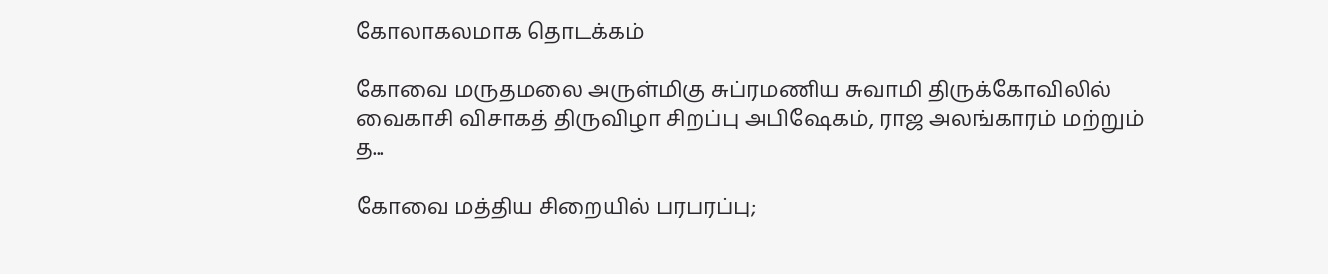கோலாகலமாக தொடக்கம்

கோவை மருதமலை அருள்மிகு சுப்ரமணிய சுவாமி திருக்கோவிலில் வைகாசி விசாகத் திருவிழா சிறப்பு அபிஷேகம், ராஜ அலங்காரம் மற்றும் த...

கோவை மத்திய சிறையில் பரபரப்பு;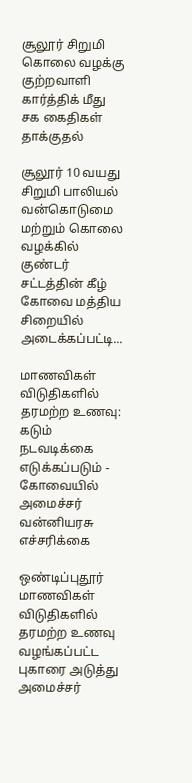சூலூர் சிறுமி கொலை வழக்கு குற்றவாளி கார்த்திக் மீது சக கைதிகள் தாக்குதல்

சூலூர் 10 வயது சிறுமி பாலியல் வன்கொடுமை மற்றும் கொலை வழக்கில் குண்டர் சட்டத்தின் கீழ் கோவை மத்திய சிறையில் அடைக்கப்பட்டி...

மாணவிகள் விடுதிகளில் தரமற்ற உணவு: கடும் நடவடிக்கை எடுக்கப்படும் - கோவையில் அமைச்சர் வன்னியரசு எச்சரிக்கை

ஒண்டிப்புதூர் மாணவிகள் விடுதிகளில் தரமற்ற உணவு வழங்கப்பட்ட புகாரை அடுத்து அமைச்சர்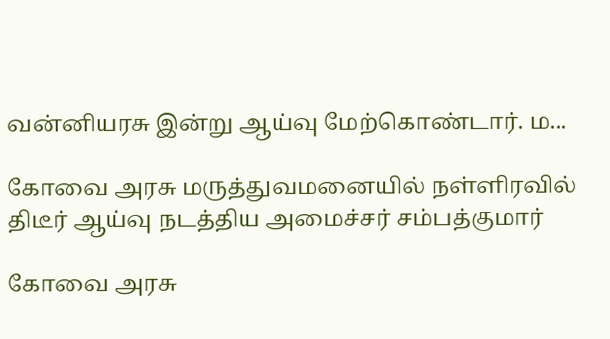வன்னியரசு இன்று ஆய்வு மேற்கொண்டார். ம...

கோவை அரசு மருத்துவமனையில் நள்ளிரவில் திடீர் ஆய்வு நடத்திய அமைச்சர் சம்பத்குமார்

கோவை அரசு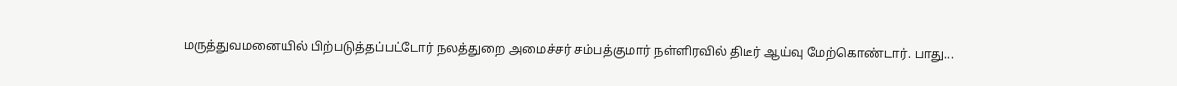மருத்துவமனையில் பிற்படுத்தப்பட்டோர் நலத்துறை அமைச்சர் சம்பத்குமார் நள்ளிரவில் திடீர் ஆய்வு மேற்கொண்டார். பாது...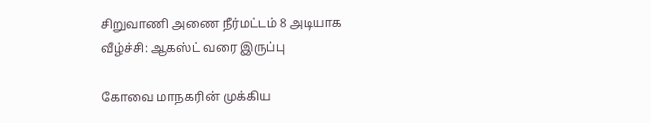சிறுவாணி அணை நீர்மட்டம் 8 அடியாக வீழ்ச்சி: ஆகஸ்ட் வரை இருப்பு

கோவை மாநகரின் முக்கிய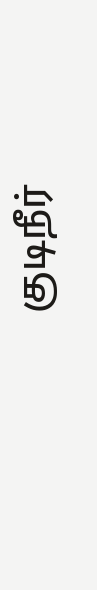குடிநீர்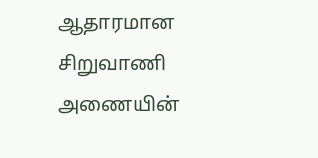ஆதாரமான சிறுவாணி அணையின்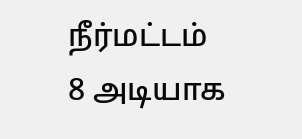நீர்மட்டம் 8 அடியாக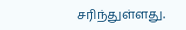சரிந்துள்ளது.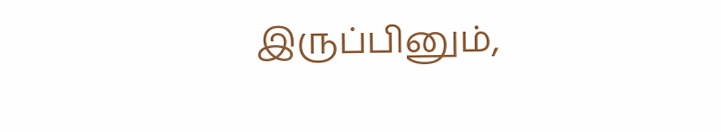இருப்பினும்,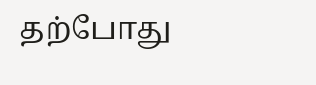தற்போது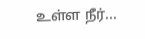உள்ள நீர்...